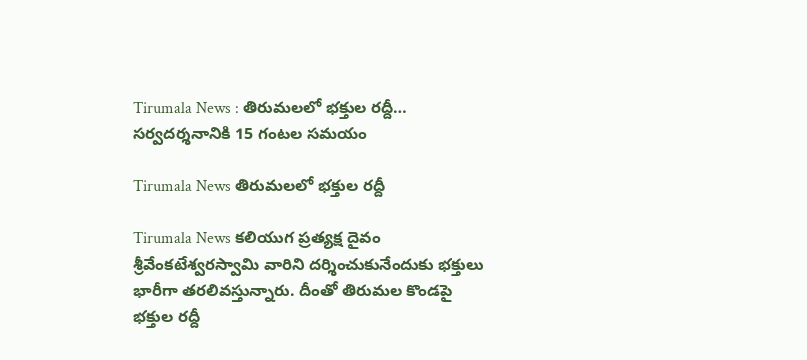Tirumala News : తిరుమలలో భక్తుల రద్దీ… సర్వదర్శనానికి 15 గంటల సమయం

Tirumala News తిరుమలలో భక్తుల రద్దీ

Tirumala News కలియుగ ప్రత్యక్ష దైవం శ్రీవేంకటేశ్వరస్వామి వారిని దర్శించుకునేందుకు భక్తులు భారీగా తరలివస్తున్నారు. దీంతో తిరుమల కొండపై భక్తుల రద్దీ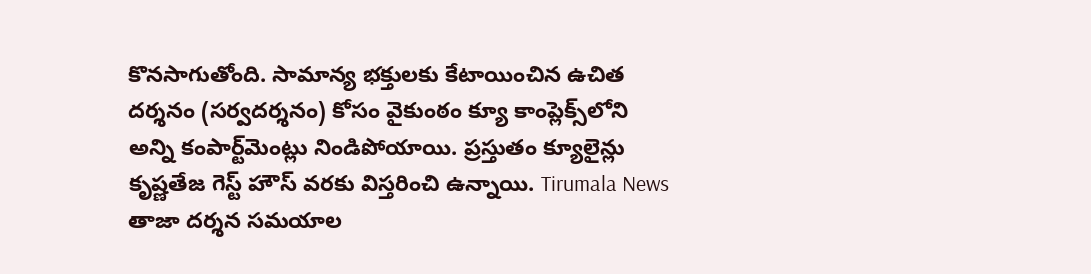కొనసాగుతోంది. సామాన్య భక్తులకు కేటాయించిన ఉచిత దర్శనం (సర్వదర్శనం) కోసం వైకుంఠం క్యూ కాంప్లెక్స్‌లోని అన్ని కంపార్ట్‌మెంట్లు నిండిపోయాయి. ప్రస్తుతం క్యూలైన్లు కృష్ణతేజ గెస్ట్ హౌస్ వరకు విస్తరించి ఉన్నాయి. Tirumala News తాజా దర్శన సమయాల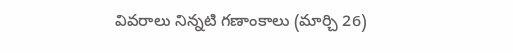వివరాలు నిన్నటి గణాంకాలు (మార్చి 26)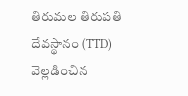తిరుమల తిరుపతి దేవస్థానం (TTD) వెల్లడించిన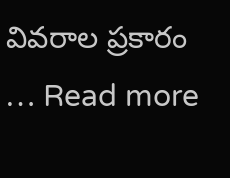వివరాల ప్రకారం … Read more